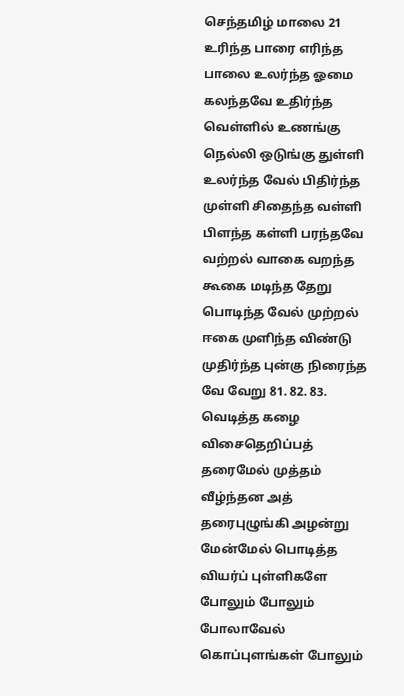செந்தமிழ் மாலை 21 உரிந்த பாரை எரிந்த பாலை உலர்ந்த ஓமை கலந்தவே உதிர்ந்த வெள்ளில் உணங்கு நெல்லி ஒடுங்கு துள்ளி உலர்ந்த வேல் பிதிர்ந்த முள்ளி சிதைந்த வள்ளி பிளந்த கள்ளி பரந்தவே வற்றல் வாகை வறந்த கூகை மடிந்த தேறு பொடிந்த வேல் முற்றல் ஈகை முளிந்த விண்டு முதிர்ந்த புன்கு நிரைந்த வே வேறு 81. 82. 83. வெடித்த கழை விசைதெறிப்பத் தரைமேல் முத்தம் வீழ்ந்தன அத் தரைபுழுங்கி அழன்று மேன்மேல் பொடித்த வியர்ப் புள்ளிகளே போலும் போலும் போலாவேல் கொப்புளங்கள் போலும்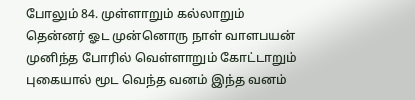போலும் 84. முள்ளாறும் கல்லாறும் தென்னர் ஓட முன்னொரு நாள் வாளபயன் முனிந்த போரில் வெள்ளாறும் கோட்டாறும் புகையால் மூட வெந்த வனம் இந்த வனம்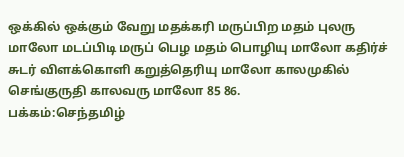ஒக்கில் ஒக்கும் வேறு மதக்கரி மருப்பிற மதம் புலரு மாலோ மடப்பிடி மருப் பெழ மதம் பொழியு மாலோ கதிர்ச் சுடர் விளக்கொளி கறுத்தெரியு மாலோ காலமுகில் செங்குருதி காலவரு மாலோ 85 86.
பக்கம்:செந்தமிழ்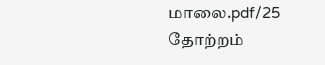மாலை.pdf/25
தோற்றம்